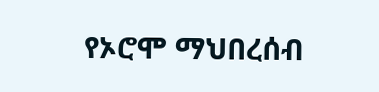የኦሮሞ ማህበረሰብ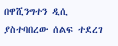በዋሺንግተን ዲሲ ያስተባበረው ሰልፍ ተደረገ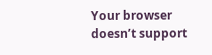Your browser doesn’t support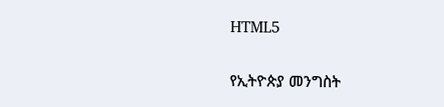HTML5

የኢትዮጵያ መንግስት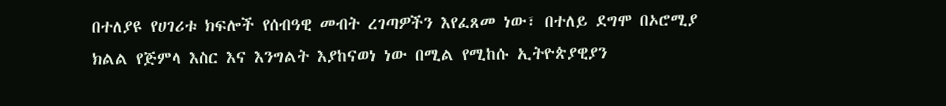በተለያዩ የሀገሪቱ ክፍሎች የሰብዓዊ መብት ረገጣዎችን እየፈጸመ ነው፣ በተለይ ደግሞ በኦሮሚያ ክልል የጅምላ እስር እና እንግልት እያከናወነ ነው በሚል የሚከሱ ኢትዮጵያዊያን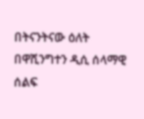በትናንትናው ዕለት በዋሺንግተን ዲሲ ሰላማዊ ሰልፍ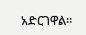አድርገዋል።